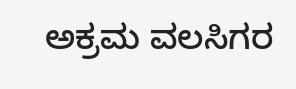ಅಕ್ರಮ ವಲಸಿಗರ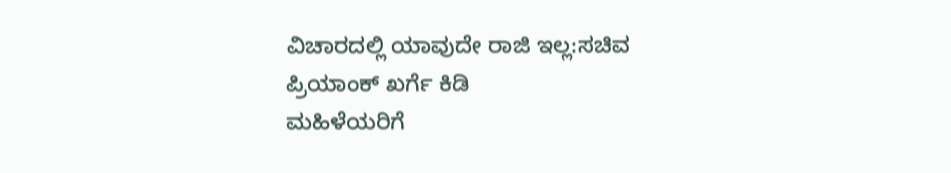ವಿಚಾರದಲ್ಲಿ ಯಾವುದೇ ರಾಜಿ ಇಲ್ಲ:ಸಚಿವ ಪ್ರಿಯಾಂಕ್ ಖರ್ಗೆ ಕಿಡಿ
ಮಹಿಳೆಯರಿಗೆ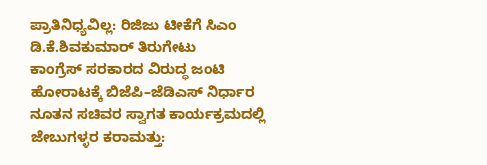ಪ್ರಾತಿನಿಧ್ಯವಿಲ್ಲ: ರಿಜಿಜು ಟೀಕೆಗೆ ಸಿಎಂ ಡಿ.ಕೆ.ಶಿವಕುಮಾರ್ ತಿರುಗೇಟು
ಕಾಂಗ್ರೆಸ್ ಸರಕಾರದ ವಿರುದ್ಧ ಜಂಟಿ ಹೋರಾಟಕ್ಕೆ ಬಿಜೆಪಿ–ಜೆಡಿಎಸ್ ನಿರ್ಧಾರ
ನೂತನ ಸಚಿವರ ಸ್ವಾಗತ ಕಾರ್ಯಕ್ರಮದಲ್ಲಿ ಜೇಬುಗಳ್ಳರ ಕರಾಮತ್ತು: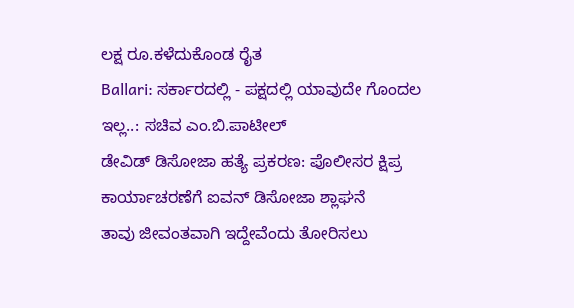ಲಕ್ಷ ರೂ.ಕಳೆದುಕೊಂಡ ರೈತ
Ballari: ಸರ್ಕಾರದಲ್ಲಿ - ಪಕ್ಷದಲ್ಲಿ ಯಾವುದೇ ಗೊಂದಲ ಇಲ್ಲ..: ಸಚಿವ ಎಂ.ಬಿ.ಪಾಟೀಲ್
ಡೇವಿಡ್ ಡಿಸೋಜಾ ಹತ್ಯೆ ಪ್ರಕರಣ: ಪೊಲೀಸರ ಕ್ಷಿಪ್ರ ಕಾರ್ಯಾಚರಣೆಗೆ ಐವನ್ ಡಿಸೋಜಾ ಶ್ಲಾಘನೆ
ತಾವು ಜೀವಂತವಾಗಿ ಇದ್ದೇವೆಂದು ತೋರಿಸಲು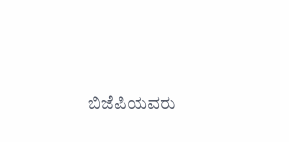ಬಿಜೆಪಿಯವರು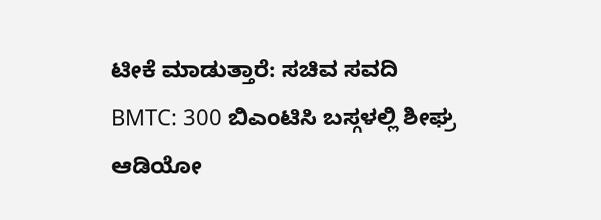ಟೀಕೆ ಮಾಡುತ್ತಾರೆ: ಸಚಿವ ಸವದಿ
BMTC: 300 ಬಿಎಂಟಿಸಿ ಬಸ್ಗಳಲ್ಲಿ ಶೀಘ್ರ ಆಡಿಯೋ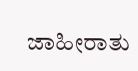ಜಾಹೀರಾತು